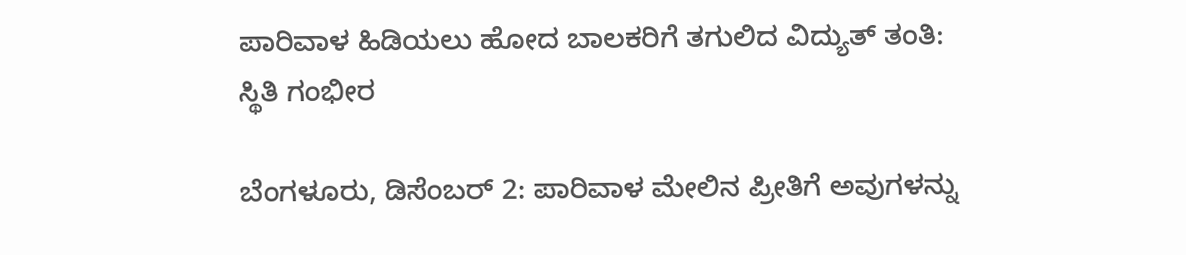ಪಾರಿವಾಳ ಹಿಡಿಯಲು ಹೋದ ಬಾಲಕರಿಗೆ ತಗುಲಿದ ವಿದ್ಯುತ್ ತಂತಿ: ಸ್ಥಿತಿ ಗಂಭೀರ

ಬೆಂಗಳೂರು, ಡಿಸೆಂಬರ್‌ 2: ಪಾರಿವಾಳ ಮೇಲಿನ ಪ್ರೀತಿಗೆ ಅವುಗಳನ್ನು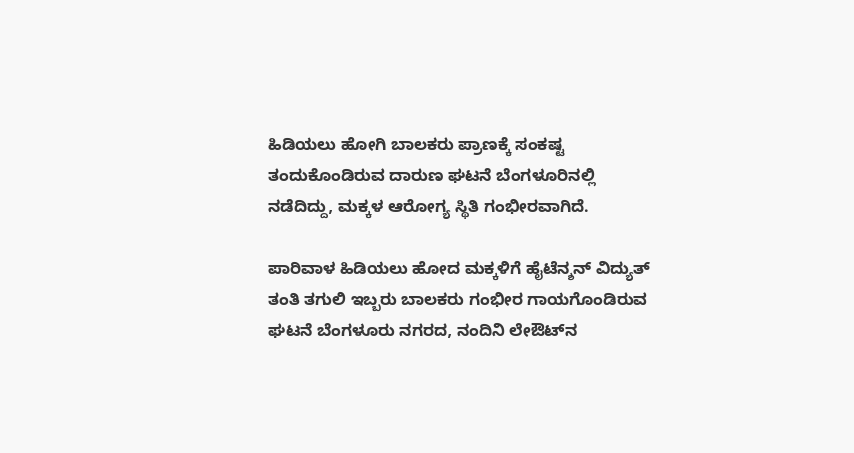ಹಿಡಿಯಲು ಹೋಗಿ ಬಾಲಕರು ಪ್ರಾಣಕ್ಕೆ ಸಂಕಷ್ಟ ತಂದುಕೊಂಡಿರುವ ದಾರುಣ ಘಟನೆ ಬೆಂಗಳೂರಿನಲ್ಲಿ ನಡೆದಿದ್ದು, ಮಕ್ಕಳ ಆರೋಗ್ಯ ಸ್ಥಿತಿ ಗಂಭೀರವಾಗಿದೆ.

ಪಾರಿವಾಳ ಹಿಡಿಯಲು ಹೋದ ಮಕ್ಕಳಿಗೆ ಹೈಟೆನ್ಶನ್‌ ವಿದ್ಯುತ್‌ ತಂತಿ ತಗುಲಿ ಇಬ್ಬರು ಬಾಲಕರು ಗಂಭೀರ ಗಾಯಗೊಂಡಿರುವ ಘಟನೆ ಬೆಂಗಳೂರು ನಗರದ, ನಂದಿನಿ ಲೇಔಟ್‌ನ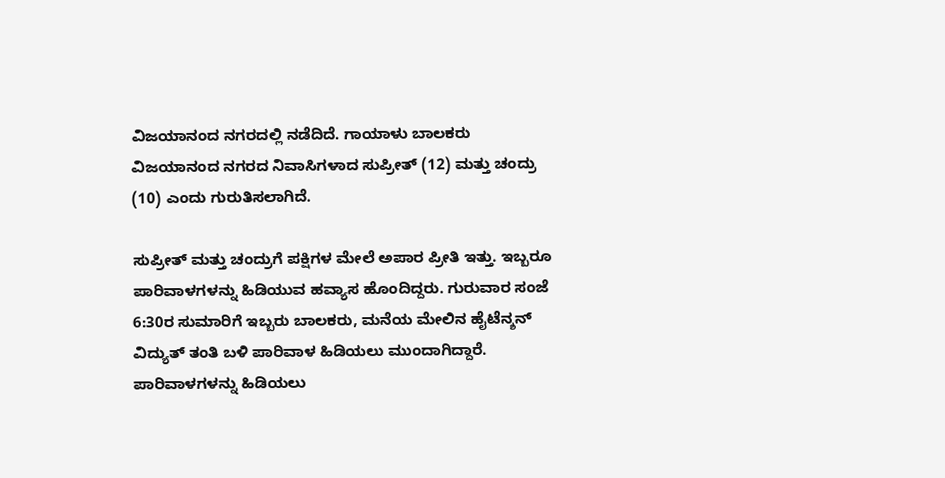ವಿಜಯಾನಂದ ನಗರದಲ್ಲಿ ನಡೆದಿದೆ. ಗಾಯಾಳು ಬಾಲಕರು ವಿಜಯಾನಂದ ನಗರದ ನಿವಾಸಿಗಳಾದ ಸುಪ್ರೀತ್‌ (12) ಮತ್ತು ಚಂದ್ರು (10) ಎಂದು ಗುರುತಿಸಲಾಗಿದೆ.

ಸುಪ್ರೀತ್‌ ಮತ್ತು ಚಂದ್ರುಗೆ ಪಕ್ಷಿಗಳ ಮೇಲೆ ಅಪಾರ ಪ್ರೀತಿ ಇತ್ತು. ಇಬ್ಬರೂ ಪಾರಿವಾಳಗಳನ್ನು ಹಿಡಿಯುವ ಹವ್ಯಾಸ ಹೊಂದಿದ್ದರು. ಗುರುವಾರ ಸಂಜೆ 6:30ರ ಸುಮಾರಿಗೆ ಇಬ್ಬರು ಬಾಲಕರು, ಮನೆಯ ಮೇಲಿನ ಹೈಟೆನ್ಶನ್‌ ವಿದ್ಯುತ್‌ ತಂತಿ ಬಳಿ ಪಾರಿವಾಳ ಹಿಡಿಯಲು ಮುಂದಾಗಿದ್ದಾರೆ. ಪಾರಿವಾಳಗಳನ್ನು ಹಿಡಿಯಲು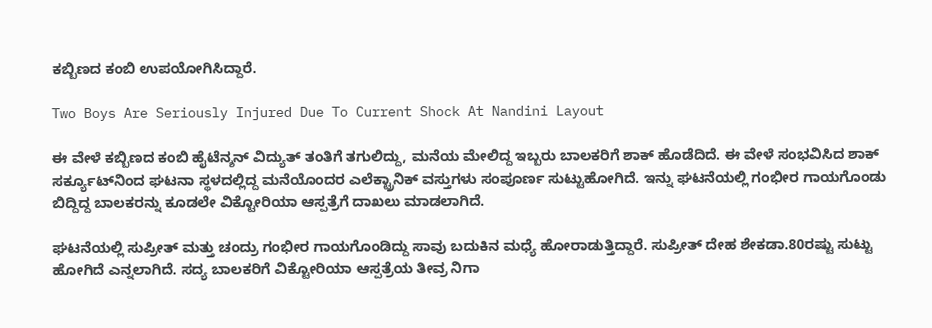ಕಬ್ಬಿಣದ ಕಂಬಿ ಉಪಯೋಗಿಸಿದ್ದಾರೆ.

Two Boys Are Seriously Injured Due To Current Shock At Nandini Layout

ಈ ವೇಳೆ ಕಬ್ಬಿಣದ ಕಂಬಿ ಹೈಟೆನ್ಶನ್‌ ವಿದ್ಯುತ್‌ ತಂತಿಗೆ ತಗುಲಿದ್ದು, ಮನೆಯ ಮೇಲಿದ್ದ ಇಬ್ಬರು ಬಾಲಕರಿಗೆ ಶಾಕ್‌ ಹೊಡೆದಿದೆ. ಈ ವೇಳೆ ಸಂಭವಿಸಿದ ಶಾಕ್‌ ಸರ್ಕ್ಯೂಟ್‌ನಿಂದ ಘಟನಾ ಸ್ಥಳದಲ್ಲಿದ್ದ ಮನೆಯೊಂದರ ಎಲೆಕ್ಟ್ರಾನಿಕ್ ವಸ್ತುಗಳು ಸಂಪೂರ್ಣ ಸುಟ್ಟುಹೋಗಿದೆ. ಇನ್ನು ಘಟನೆಯಲ್ಲಿ ಗಂಭೀರ ಗಾಯಗೊಂಡು ಬಿದ್ದಿದ್ದ ಬಾಲಕರನ್ನು ಕೂಡಲೇ ವಿಕ್ಟೋರಿಯಾ ಆಸ್ಪತ್ರೆಗೆ ದಾಖಲು ಮಾಡಲಾಗಿದೆ.

ಘಟನೆಯಲ್ಲಿ ಸುಪ್ರೀತ್‌ ಮತ್ತು ಚಂದ್ರು ಗಂಭೀರ ಗಾಯಗೊಂಡಿದ್ದು ಸಾವು ಬದುಕಿನ ಮಧ್ಯೆ ಹೋರಾಡುತ್ತಿದ್ದಾರೆ. ಸುಪ್ರೀತ್‌ ದೇಹ ಶೇಕಡಾ.80ರಷ್ಟು ಸುಟ್ಟು ಹೋಗಿದೆ ಎನ್ನಲಾಗಿದೆ. ಸದ್ಯ ಬಾಲಕರಿಗೆ ವಿಕ್ಟೋರಿಯಾ ಆಸ್ಪತ್ರೆಯ ತೀವ್ರ ನಿಗಾ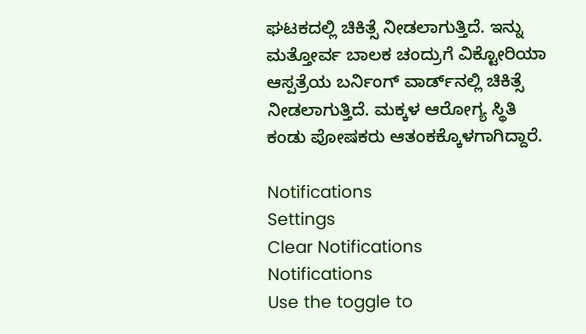ಘಟಕದಲ್ಲಿ ಚಿಕಿತ್ಸೆ ನೀಡಲಾಗುತ್ತಿದೆ. ಇನ್ನು ಮತ್ತೋರ್ವ ಬಾಲಕ ಚಂದ್ರುಗೆ ವಿಕ್ಟೋರಿಯಾ ಆಸ್ಪತ್ರೆಯ ಬರ್ನಿಂಗ್‌ ವಾರ್ಡ್‌ನಲ್ಲಿ ಚಿಕಿತ್ಸೆ ನೀಡಲಾಗುತ್ತಿದೆ. ಮಕ್ಕಳ ಆರೋಗ್ಯ ಸ್ಥಿತಿ ಕಂಡು ಪೋಷಕರು ಆತಂಕಕ್ಕೊಳಗಾಗಿದ್ದಾರೆ.

Notifications
Settings
Clear Notifications
Notifications
Use the toggle to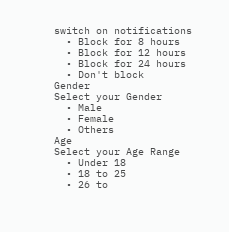switch on notifications
  • Block for 8 hours
  • Block for 12 hours
  • Block for 24 hours
  • Don't block
Gender
Select your Gender
  • Male
  • Female
  • Others
Age
Select your Age Range
  • Under 18
  • 18 to 25
  • 26 to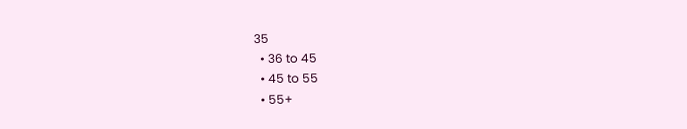35
  • 36 to 45
  • 45 to 55
  • 55+